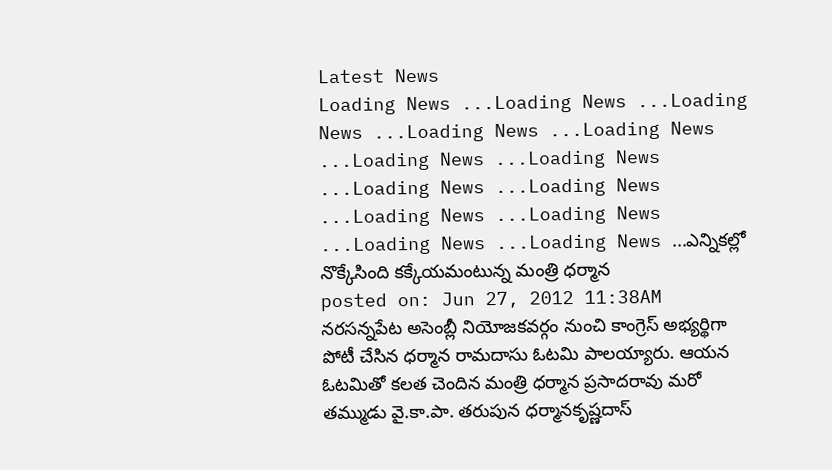Latest News
Loading News ...Loading News ...Loading News ...Loading News ...Loading News ...Loading News ...Loading News ...Loading News ...Loading News ...Loading News ...Loading News ...Loading News ...Loading News ...ఎన్నికల్లో నొక్కేసింది కక్కేయమంటున్న మంత్రి ధర్మాన
posted on: Jun 27, 2012 11:38AM
నరసన్నపేట అసెంబ్లీ నియోజకవర్గం నుంచి కాంగ్రెస్ అభ్యర్థిగా పోటీ చేసిన ధర్మాన రామదాసు ఓటమి పాలయ్యారు. ఆయన ఓటమితో కలత చెందిన మంత్రి ధర్మాన ప్రసాదరావు మరో తమ్ముడు వై.కా.పా. తరుపున ధర్మానకృష్ణదాస్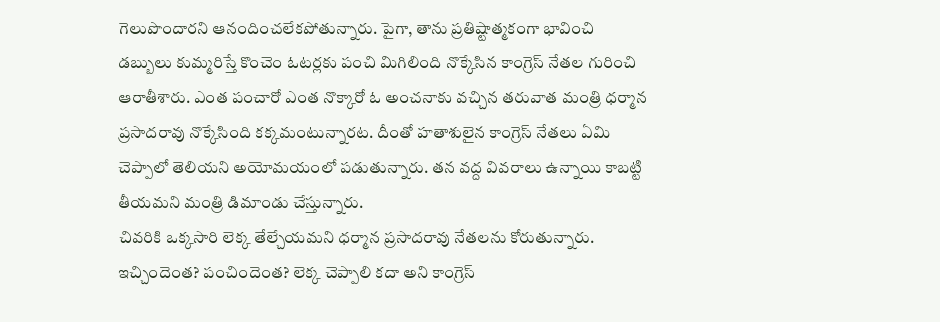గెలుపొందారని ఆనందించలేకపోతున్నారు. పైగా, తాను ప్రతిష్టాత్మకంగా భావించి డబ్బులు కుమ్మరిస్తే కొంచెం ఓటర్లకు పంచి మిగిలింది నొక్కేసిన కాంగ్రెస్ నేతల గురించి ఆరాతీశారు. ఎంత పంచారో ఎంత నొక్కారో ఓ అంచనాకు వచ్చిన తరువాత మంత్రి ధర్మాన ప్రసాదరావు నొక్కేసింది కక్కమంటున్నారట. దీంతో హతాశులైన కాంగ్రెస్ నేతలు ఏమి చెప్పాలో తెలియని అయోమయంలో పడుతున్నారు. తన వద్ద వివరాలు ఉన్నాయి కాబట్టి తీయమని మంత్రి డిమాండు చేస్తున్నారు.
చివరికి ఒక్కసారి లెక్క తేల్చేయమని ధర్మాన ప్రసాదరావు నేతలను కోరుతున్నారు. ఇచ్చిందెంత? పంచిందెంత? లెక్క చెప్పాలి కదా అని కాంగ్రెస్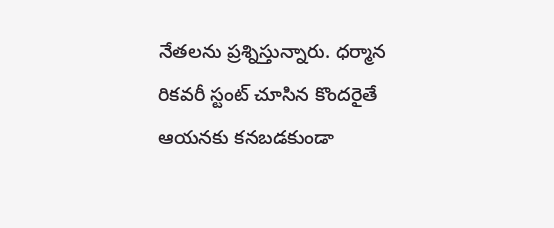నేతలను ప్రశ్నిస్తున్నారు. ధర్మాన రికవరీ స్టంట్ చూసిన కొందరైతే ఆయనకు కనబడకుండా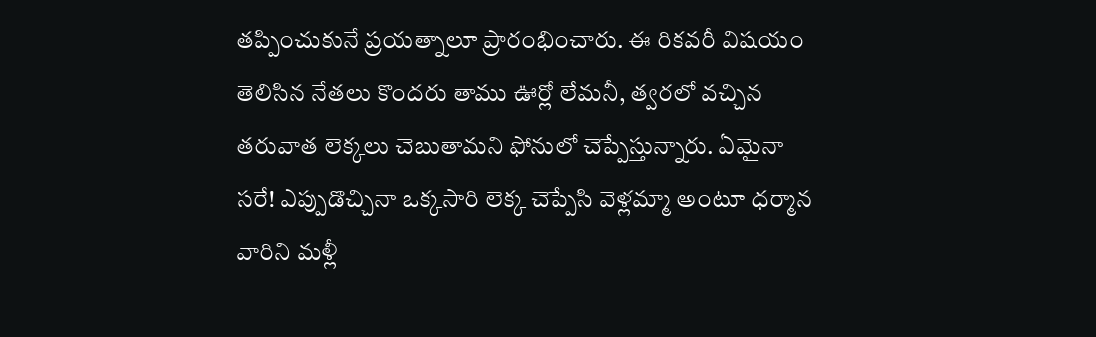తప్పించుకునే ప్రయత్నాలూ ప్రారంభించారు. ఈ రికవరీ విషయం తెలిసిన నేతలు కొందరు తాము ఊర్లో లేమనీ, త్వరలో వచ్చిన తరువాత లెక్కలు చెబుతామని ఫోనులో చెప్పేస్తున్నారు. ఏమైనా సరే! ఎప్పుడొచ్చినా ఒక్కసారి లెక్క చెప్పేసి వెళ్లమ్మా అంటూ ధర్మాన వారిని మళ్లీ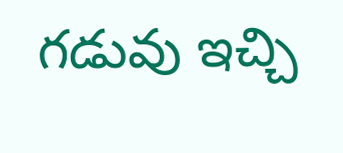గడువు ఇచ్చి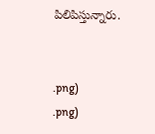పిలిపిస్తున్నారు.


.png)
.png)